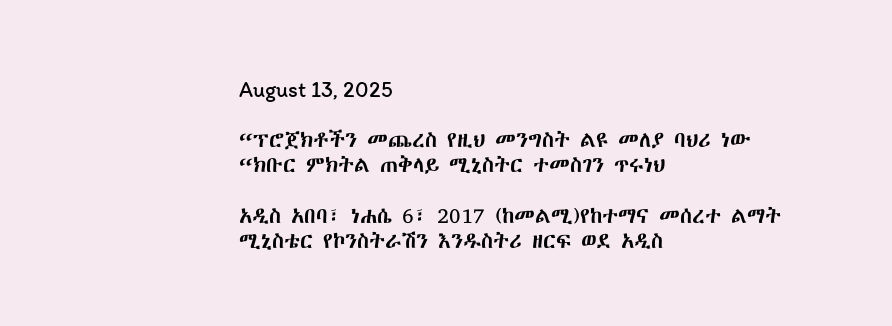August 13, 2025

“ፕሮጀክቶችን መጨረስ የዚህ መንግስት ልዩ መለያ ባህሪ ነው “ክቡር ምክትል ጠቅላይ ሚኒስትር ተመስገን ጥሩነህ

አዲስ አበባ፣ ነሐሴ 6፣ 2017 (ከመልሚ)የከተማና መሰረተ ልማት ሚኒስቴር የኮንስትራሽን እንዱስትሪ ዘርፍ ወደ አዲስ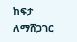ከፍታ ለማሸጋገር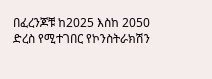በፈረንጆቹ ከ2025 እስከ 2050 ድረስ የሚተገበር የኮንስትራክሽን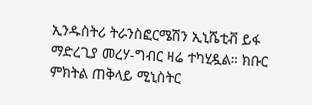ኢንዱስትሪ ትራንስፎርሜሽን ኢኒሼቲቭ ይፋ ማድረጊያ መረሃ-ግብር ዛሬ ተካሂዷል። ክቡር ምክትል ጠቅላይ ሚኒስትር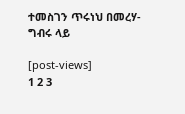ተመስገን ጥሩነህ በመረሃ-ግብሩ ላይ

[post-views]
1 2 3